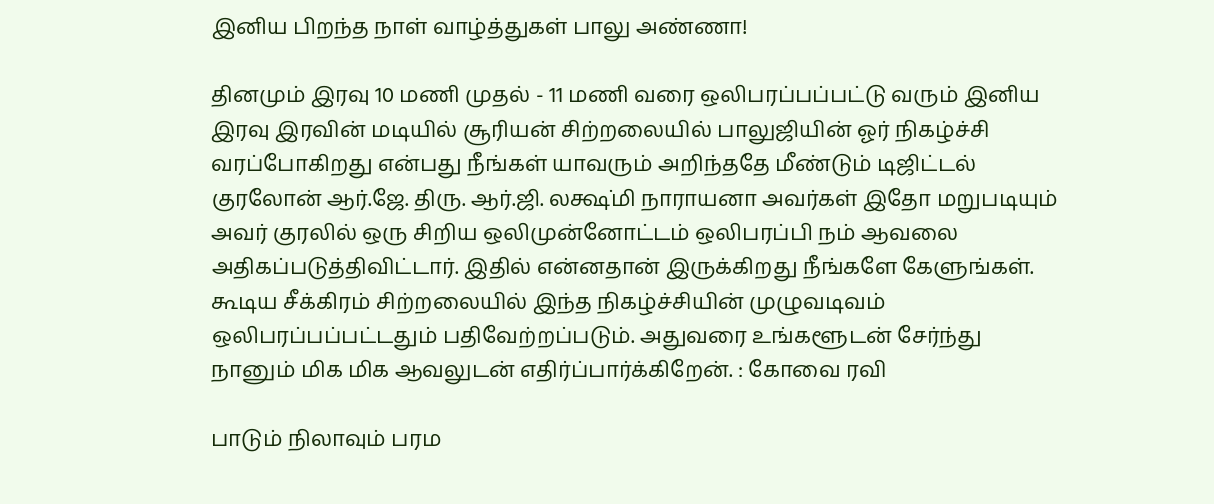இனிய பிறந்த நாள் வாழ்த்துகள் பாலு அண்ணா!

தினமும் இரவு 10 மணி முதல் - 11 மணி வரை ஒலிபரப்பப்பட்டு வரும் இனிய இரவு இரவின் மடியில் சூரியன் சிற்றலையில் பாலுஜியின் ஓர் நிகழ்ச்சி வரப்போகிறது என்பது நீங்கள் யாவரும் அறிந்ததே மீண்டும் டிஜிட்டல் குரலோன் ஆர்.ஜே. திரு. ஆர்.ஜி. லக்ஷ்மி நாராயனா அவர்கள் இதோ மறுபடியும் அவர் குரலில் ஒரு சிறிய ஒலிமுன்னோட்டம் ஒலிபரப்பி நம் ஆவலை அதிகப்படுத்திவிட்டார். இதில் என்னதான் இருக்கிறது நீங்களே கேளுங்கள். கூடிய சீக்கிரம் சிற்றலையில் இந்த நிகழ்ச்சியின் முழுவடிவம் ஒலிபரப்பப்பட்டதும் பதிவேற்றப்படும். அதுவரை உங்களூடன் சேர்ந்து நானும் மிக மிக ஆவலுடன் எதிர்ப்பார்க்கிறேன். : கோவை ரவி

பாடும் நிலாவும் பரம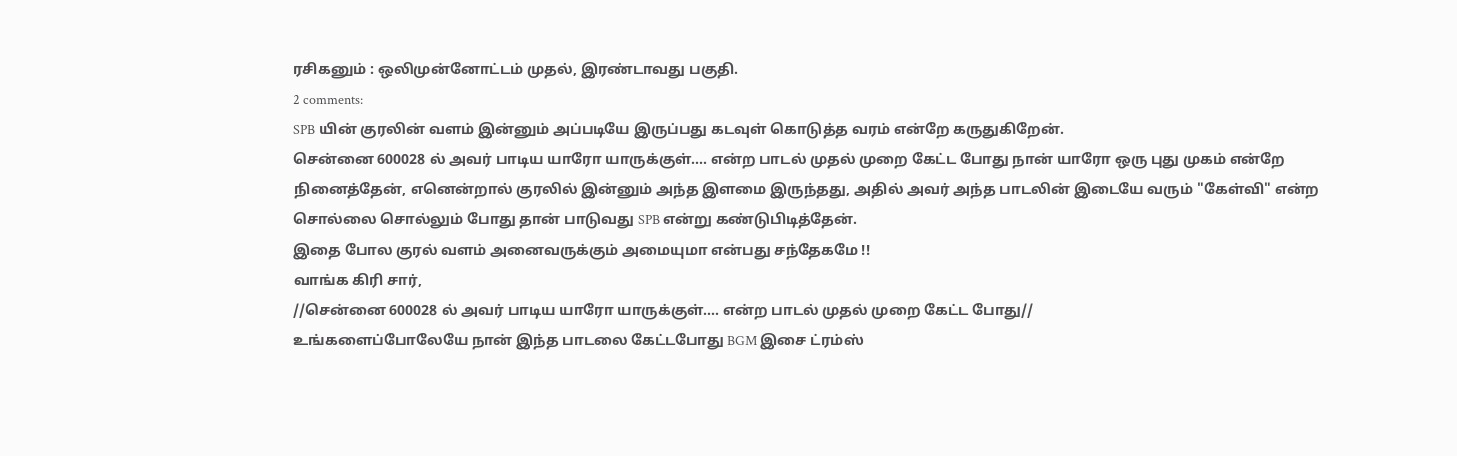ரசிகனும் : ஒலிமுன்னோட்டம் முதல், இரண்டாவது பகுதி.
2 comments:
SPB யின் குரலின் வளம் இன்னும் அப்படியே இருப்பது கடவுள் கொடுத்த வரம் என்றே கருதுகிறேன்.
சென்னை 600028 ல் அவர் பாடிய யாரோ யாருக்குள்.... என்ற பாடல் முதல் முறை கேட்ட போது நான் யாரோ ஒரு புது முகம் என்றே நினைத்தேன், எனென்றால் குரலில் இன்னும் அந்த இளமை இருந்தது, அதில் அவர் அந்த பாடலின் இடையே வரும் "கேள்வி" என்ற சொல்லை சொல்லும் போது தான் பாடுவது SPB என்று கண்டுபிடித்தேன்.
இதை போல குரல் வளம் அனைவருக்கும் அமையுமா என்பது சந்தேகமே !!
வாங்க கிரி சார்,
//சென்னை 600028 ல் அவர் பாடிய யாரோ யாருக்குள்.... என்ற பாடல் முதல் முறை கேட்ட போது//
உங்களைப்போலேயே நான் இந்த பாடலை கேட்டபோது BGM இசை ட்ரம்ஸ்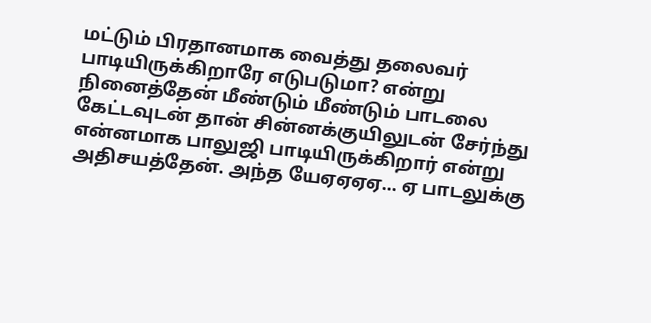மட்டும் பிரதானமாக வைத்து தலைவர் பாடியிருக்கிறாரே எடுபடுமா? என்று நினைத்தேன் மீண்டும் மீண்டும் பாடலை கேட்டவுடன் தான் சின்னக்குயிலுடன் சேர்ந்து என்னமாக பாலுஜி பாடியிருக்கிறார் என்று அதிசயத்தேன். அந்த யேஏஏஏஏ... ஏ பாடலுக்கு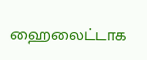ஹைலைட்டாக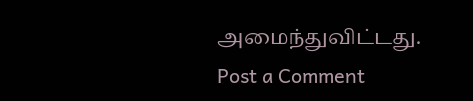அமைந்துவிட்டது.
Post a Comment